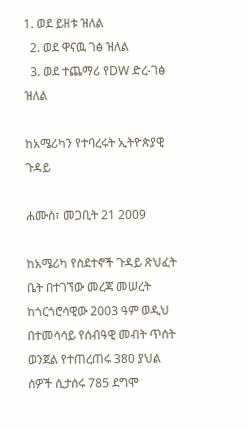1. ወደ ይዘቱ ዝለል
  2. ወደ ዋናዉ ገፅ ዝለል
  3. ወደ ተጨማሪ የDW ድረ-ገፅ ዝለል

ከአሜሪካን የተባረሩት ኢትዮጵያዊ ጉዳይ

ሐሙስ፣ መጋቢት 21 2009

ከአሜሪካ የስደተኖች ጉዳይ ጽህፈት ቤት በተገኘው መረጃ መሠረት ከጎርጎሮሳዊው 2003 ዓም ወዲህ በተመሳሳይ የሰብዓዊ መብት ጥሰት ወንጀል የተጠረጠሩ 380 ያህል ሰዎች ሲታሰሩ 785 ደግሞ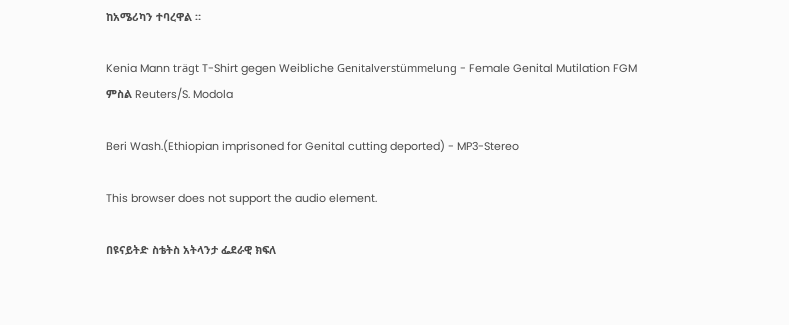ከአሜሪካን ተባረዋል ።

Kenia Mann trägt T-Shirt gegen Weibliche Genitalverstümmelung - Female Genital Mutilation FGM
ምስል Reuters/S. Modola

Beri Wash.(Ethiopian imprisoned for Genital cutting deported) - MP3-Stereo

This browser does not support the audio element.

በዩናይትድ ስቴትስ አትላንታ ፌደራዊ ክፍለ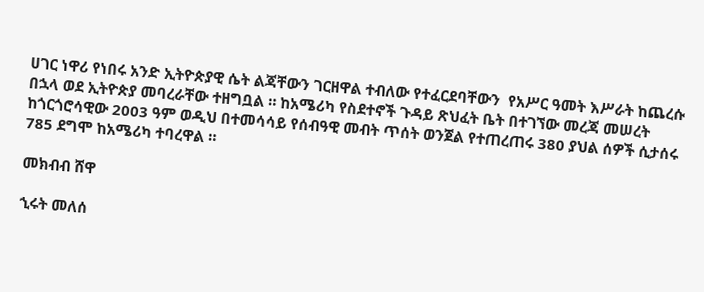ሀገር ነዋሪ የነበሩ አንድ ኢትዮጵያዊ ሴት ልጃቸውን ገርዘዋል ተብለው የተፈርደባቸውን  የአሥር ዓመት እሥራት ከጨረሱ በኋላ ወደ ኢትዮጵያ መባረራቸው ተዘግቧል ። ከአሜሪካ የስደተኖች ጉዳይ ጽህፈት ቤት በተገኘው መረጃ መሠረት ከጎርጎሮሳዊው 2003 ዓም ወዲህ በተመሳሳይ የሰብዓዊ መብት ጥሰት ወንጀል የተጠረጠሩ 380 ያህል ሰዎች ሲታሰሩ 785 ደግሞ ከአሜሪካ ተባረዋል ።

መክብብ ሸዋ

ኂሩት መለሰ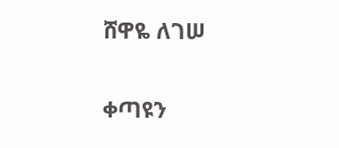ሸዋዬ ለገሠ

ቀጣዩን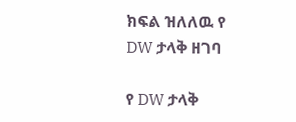ክፍል ዝለለዉ የ DW ታላቅ ዘገባ

የ DW ታላቅ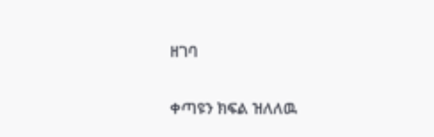ዘገባ

ቀጣዩን ክፍል ዝለለዉ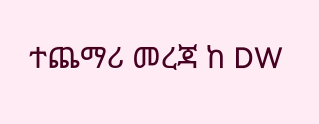ተጨማሪ መረጃ ከ DW